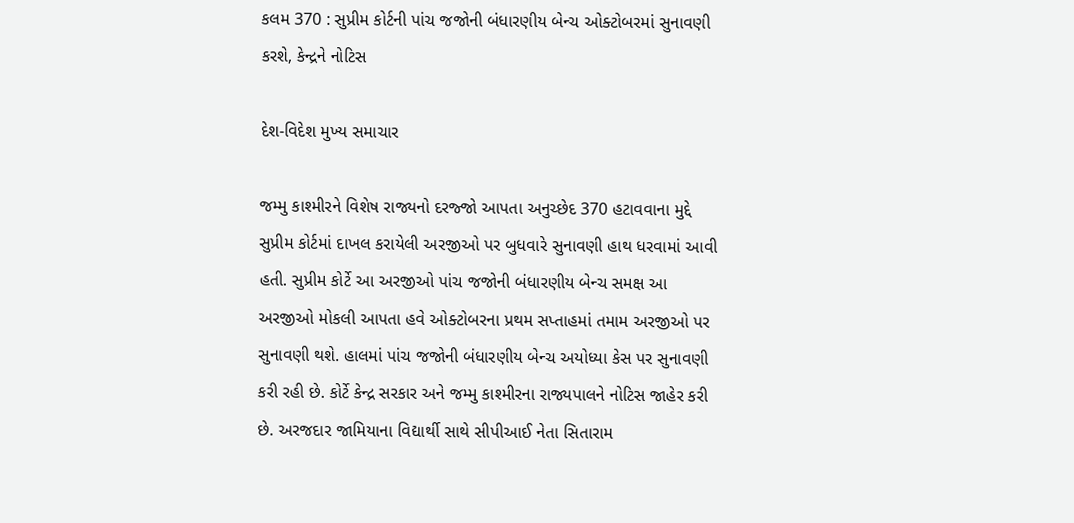કલમ 370 : સુપ્રીમ કોર્ટની પાંચ જજોની બંધારણીય બેન્ચ ઓક્ટોબરમાં સુનાવણી કરશે, કેન્દ્રને નોટિસ

દેશ-વિદેશ મુખ્ય સમાચાર

જમ્મુ કાશ્મીરને વિશેષ રાજ્યનો દરજ્જો આપતા અનુચ્છેદ 370 હટાવવાના મુદ્દે સુપ્રીમ કોર્ટમાં દાખલ કરાયેલી અરજીઓ પર બુધવારે સુનાવણી હાથ ધરવામાં આવી હતી. સુપ્રીમ કોર્ટે આ અરજીઓ પાંચ જજોની બંધારણીય બેન્ચ સમક્ષ આ અરજીઓ મોકલી આપતા હવે ઓક્ટોબરના પ્રથમ સપ્તાહમાં તમામ અરજીઓ પર સુનાવણી થશે. હાલમાં પાંચ જજોની બંધારણીય બેન્ચ અયોધ્યા કેસ પર સુનાવણી કરી રહી છે. કોર્ટે કેન્દ્ર સરકાર અને જમ્મુ કાશ્મીરના રાજ્યપાલને નોટિસ જાહેર કરી છે. અરજદાર જામિયાના વિદ્યાર્થી સાથે સીપીઆઈ નેતા સિતારામ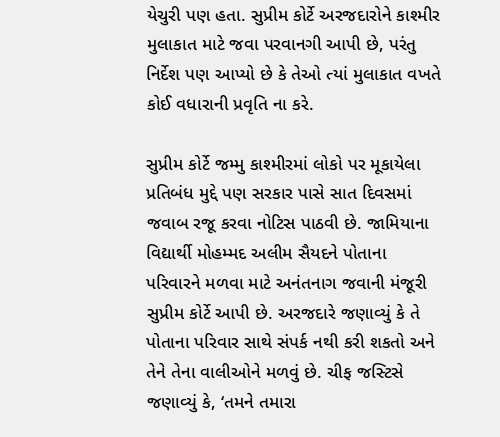યેચુરી પણ હતા. સુપ્રીમ કોર્ટે અરજદારોને કાશ્મીર મુલાકાત માટે જવા પરવાનગી આપી છે, પરંતુ નિર્દેશ પણ આપ્યો છે કે તેઓ ત્યાં મુલાકાત વખતે કોઈ વધારાની પ્રવૃતિ ના કરે.

સુપ્રીમ કોર્ટે જમ્મુ કાશ્મીરમાં લોકો પર મૂકાયેલા પ્રતિબંધ મુદ્દે પણ સરકાર પાસે સાત દિવસમાં જવાબ રજૂ કરવા નોટિસ પાઠવી છે. જામિયાના વિદ્યાર્થી મોહમ્મદ અલીમ સૈયદને પોતાના પરિવારને મળવા માટે અનંતનાગ જવાની મંજૂરી સુપ્રીમ કોર્ટે આપી છે. અરજદારે જણાવ્યું કે તે પોતાના પરિવાર સાથે સંપર્ક નથી કરી શકતો અને તેને તેના વાલીઓને મળવું છે. ચીફ જસ્ટિસે જણાવ્યું કે, ‘તમને તમારા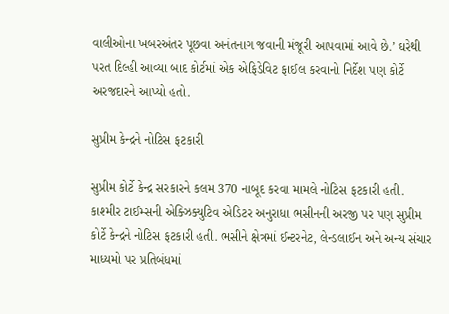વાલીઓના ખબરઅંતર પૂછવા અનંતનાગ જવાની મંજૂરી આપવામાં આવે છે.’ ઘરેથી પરત દિલ્હી આવ્યા બાદ કોર્ટમાં એક એફિડેવિટ ફાઈલ કરવાનો નિર્દેશ પણ કોર્ટે અરજદારને આપ્યો હતો.

સુપ્રીમ કેન્દ્રને નોટિસ ફટકારી

સુપ્રીમ કોર્ટે કેન્દ્ર સરકારને કલમ 370 નાબૂદ કરવા મામલે નોટિસ ફટકારી હતી. કાશ્મીર ટાઈમ્સની એક્ઝિક્યુટિવ એડિટર અનુરાધા ભસીનની અરજી પર પણ સુપ્રીમ કોર્ટે કેન્દ્રને નોટિસ ફટકારી હતી. ભસીને ક્ષેત્રમાં ઈન્ટરનેટ, લેન્ડલાઈન અને અન્ય સંચાર માધ્યમો પર પ્રતિબંધમાં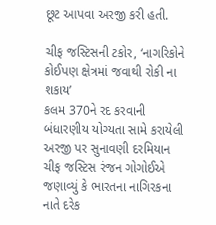છૂટ આપવા અરજી કરી હતી.

ચીફ જસ્ટિસની ટકોર, ‘નાગરિકોને કોઈપણ ક્ષેત્રમાં જવાથી રોકી ના શકાય’
કલમ 370ને રદ કરવાની બંધારણીય યોગ્યતા સામે કરાયેલી અરજી પર સુનાવણી દરમિયાન ચીફ જસ્ટિસ રંજન ગોગોઈએ જણાવ્યું કે ભારતના નાગિરકના નાતે દરેક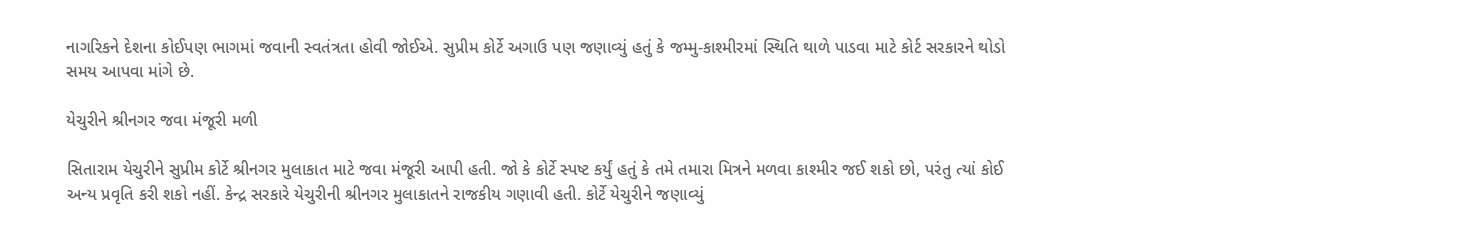નાગરિકને દેશના કોઈપણ ભાગમાં જવાની સ્વતંત્રતા હોવી જોઈએ. સુપ્રીમ કોર્ટે અગાઉ પણ જણાવ્યું હતું કે જમ્મુ-કાશ્મીરમાં સ્થિતિ થાળે પાડવા માટે કોર્ટ સરકારને થોડો સમય આપવા માંગે છે.

યેચુરીને શ્રીનગર જવા મંજૂરી મળી

સિતારામ યેચુરીને સુપ્રીમ કોર્ટે શ્રીનગર મુલાકાત માટે જવા મંજૂરી આપી હતી. જો કે કોર્ટે સ્પષ્ટ કર્યું હતું કે તમે તમારા મિત્રને મળવા કાશ્મીર જઈ શકો છો, પરંતુ ત્યાં કોઈ અન્ય પ્રવૃતિ કરી શકો નહીં. કેન્દ્ર સરકારે યેચુરીની શ્રીનગર મુલાકાતને રાજકીય ગણાવી હતી. કોર્ટે યેચુરીને જણાવ્યું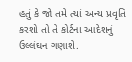હતું કે જો તમે ત્યાં અન્ય પ્રવૃતિ કરશો તો તે કોર્ટના આદેશનું ઉલ્લંઘન ગણાશે.